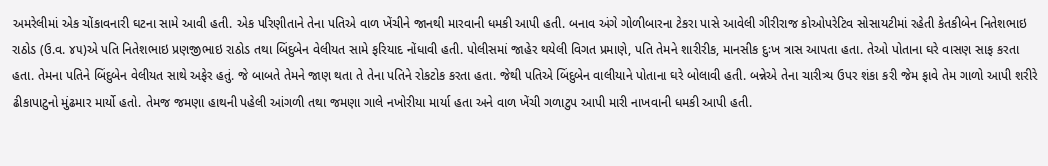અમરેલીમાં એક ચોંકાવનારી ઘટના સામે આવી હતી. એક પરિણીતાને તેના પતિએ વાળ ખેંચીને જાનથી મારવાની ધમકી આપી હતી. બનાવ અંગે ગોળીબારના ટેકરા પાસે આવેલી ગીરીરાજ કોઓપરેટિવ સોસાયટીમાં રહેતી કેતકીબેન નિતેશભાઇ રાઠોડ (ઉ.વ. ૪૫)એ પતિ નિતેશભાઇ પ્રણજીભાઇ રાઠોડ તથા બિંદુબેન વેલીયત સામે ફરિયાદ નોંધાવી હતી. પોલીસમાં જાહેર થયેલી વિગત પ્રમાણે, પતિ તેમને શારીરીક, માનસીક દુઃખ ત્રાસ આપતા હતા. તેઓ પોતાના ઘરે વાસણ સાફ કરતા હતા. તેમના પતિને બિંદુબેન વેલીયત સાથે અફેર હતું. જે બાબતે તેમને જાણ થતા તે તેના પતિને રોકટોક કરતા હતા. જેથી પતિએ બિંદુબેન વાલીયાને પોતાના ઘરે બોલાવી હતી. બન્નેએ તેના ચારીત્ર્ય ઉપર શંકા કરી જેમ ફાવે તેમ ગાળો આપી શરીરે ઢીકાપાટુનો મુંઢમાર માર્યો હતો. તેમજ જમણા હાથની પહેલી આંગળી તથા જમણા ગાલે નખોરીયા માર્યા હતા અને વાળ ખેંચી ગળાટુપ આપી મારી નાખવાની ધમકી આપી હતી.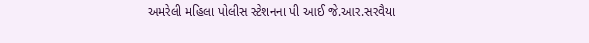અમરેલી મહિલા પોલીસ સ્ટેશનના પી આઈ જે.આર.સરવૈયા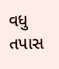વધુ તપાસ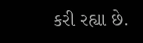કરી રહ્યા છે.